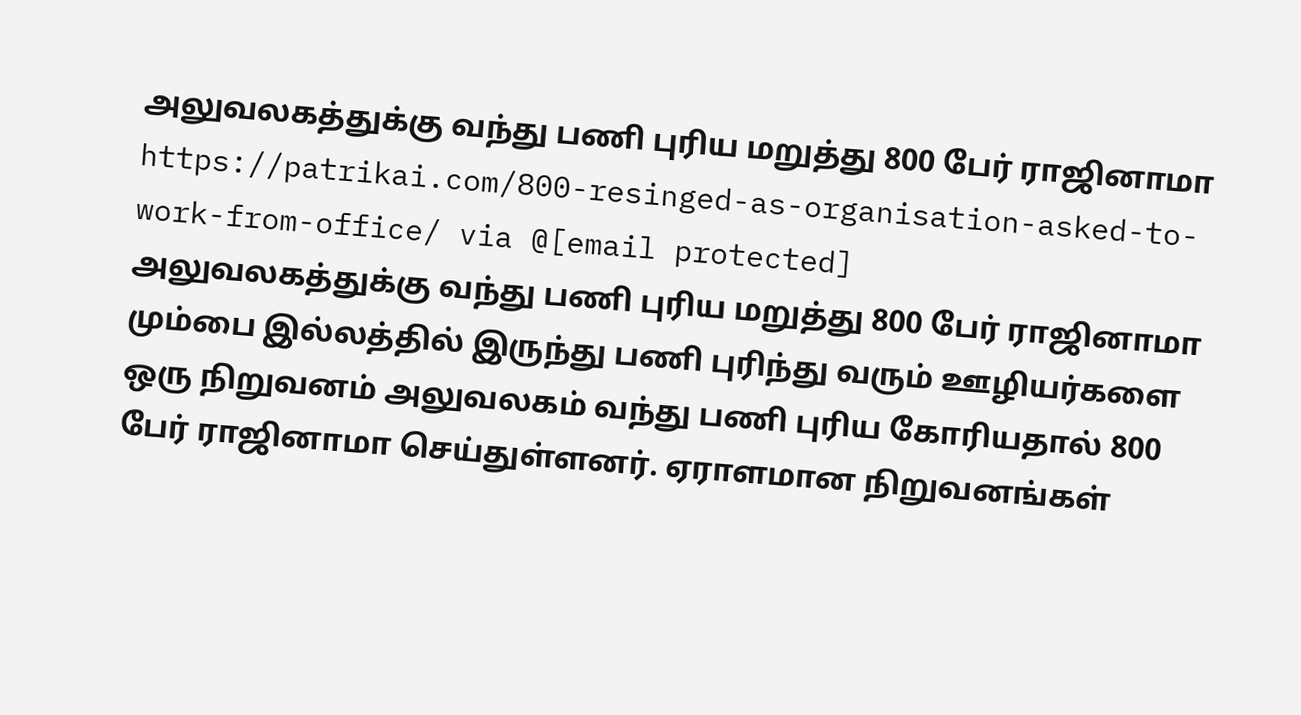அலுவலகத்துக்கு வந்து பணி புரிய மறுத்து 800 பேர் ராஜினாமா https://patrikai.com/800-resinged-as-organisation-asked-to-work-from-office/ via @[email protected]
அலுவலகத்துக்கு வந்து பணி புரிய மறுத்து 800 பேர் ராஜினாமா
மும்பை இல்லத்தில் இருந்து பணி புரிந்து வரும் ஊழியர்களை ஒரு நிறுவனம் அலுவலகம் வந்து பணி புரிய கோரியதால் 800 பேர் ராஜினாமா செய்துள்ளனர். ஏராளமான நிறுவனங்கள்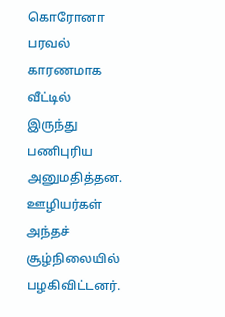கொரோனா பரவல் காரணமாக வீட்டில் இருந்து பணிபுரிய அனுமதித்தன. ஊழியர்கள் அந்தச் சூழ்நிலையில் பழகிவிட்டனர்.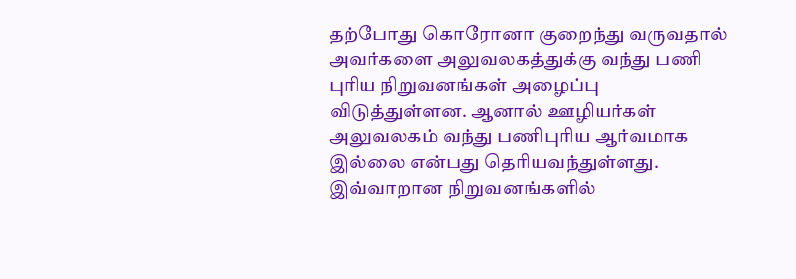தற்போது கொரோனா குறைந்து வருவதால் அவர்களை அலுவலகத்துக்கு வந்து பணி புரிய நிறுவனங்கள் அழைப்பு விடுத்துள்ளன. ஆனால் ஊழியர்கள் அலுவலகம் வந்து பணிபுரிய ஆர்வமாக இல்லை என்பது தெரியவந்துள்ளது. இவ்வாறான நிறுவனங்களில்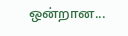ஒன்றான...